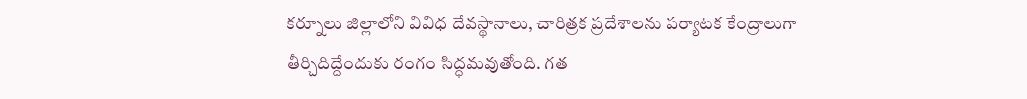కర్నూలు జిల్లాలోని వివిధ దేవస్థానాలు, చారిత్రక ప్రదేశాలను పర్యాటక కేంద్రాలుగా తీర్చిదిద్దేందుకు రంగం సిద్ధమవుతోంది. గత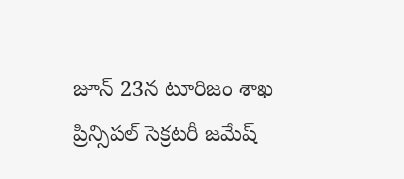జూన్ 23న టూరిజం శాఖ ప్రిన్సిపల్ సెక్రటరీ జమేష్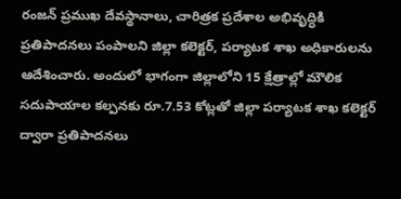రంజన్ ప్రముఖ దేవస్థానాలు, చారిత్రక ప్రదేశాల అభివృద్ధికి ప్రతిపాదనలు పంపాలని జిల్లా కలెక్టర్, పర్యాటక శాఖ అధికారులను ఆదేశించారు. అందులో భాగంగా జిల్లాలోని 15 క్షేత్రాల్లో మౌలిక సదుపాయాల కల్పనకు రూ.7.53 కోట్లతో జిల్లా పర్యాటక శాఖ కలెక్టర్ ద్వారా ప్రతిపాదనలు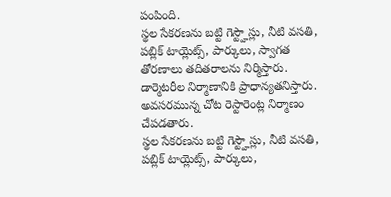పంపింది.
స్థల సేకరణను బట్టి గెస్ట్హౌస్లు, నీటి వసతి, పబ్లిక్ టాయ్లెట్స్, పార్కులు, స్వాగత తోరణాలు తదితరాలను నిర్మిస్తారు. డార్మెటరీల నిర్మాణానికి ప్రాధాన్యతనిస్తారు. అవసరమున్న చోట రెస్టారెంట్ల నిర్మాణం చేపడతారు.
స్థల సేకరణను బట్టి గెస్ట్హౌస్లు, నీటి వసతి, పబ్లిక్ టాయ్లెట్స్, పార్కులు,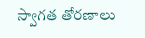స్వాగత తోరణాలు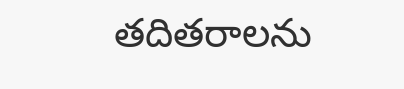తదితరాలను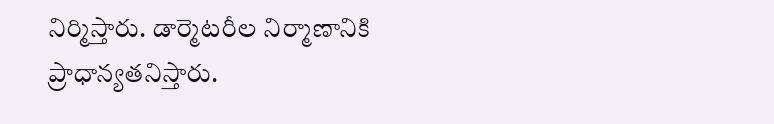నిర్మిస్తారు. డార్మెటరీల నిర్మాణానికి ప్రాధాన్యతనిస్తారు.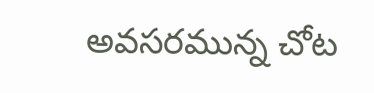అవసరమున్న చోట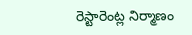రెస్టారెంట్ల నిర్మాణం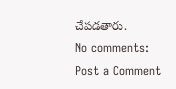చేపడతారు.
No comments:
Post a Comment